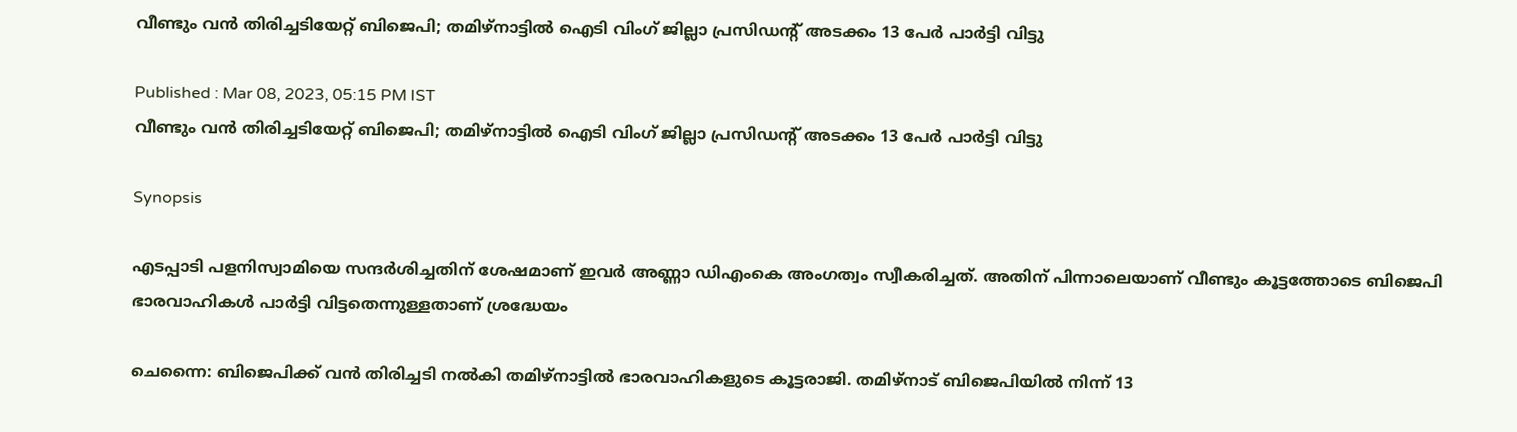വീണ്ടും വൻ തിരിച്ചടിയേറ്റ് ബിജെപി; തമിഴ്നാട്ടില്‍ ഐടി വിംഗ് ജില്ലാ പ്രസിഡന്‍റ് അടക്കം 13 പേര്‍ പാർട്ടി വിട്ടു

Published : Mar 08, 2023, 05:15 PM IST
വീണ്ടും വൻ തിരിച്ചടിയേറ്റ് ബിജെപി; തമിഴ്നാട്ടില്‍ ഐടി വിംഗ് ജില്ലാ പ്രസിഡന്‍റ് അടക്കം 13 പേര്‍ പാർട്ടി വിട്ടു

Synopsis

എടപ്പാടി പളനിസ്വാമിയെ സന്ദർശിച്ചതിന് ശേഷമാണ് ഇവർ അണ്ണാ ഡിഎംകെ അംഗത്വം സ്വീകരിച്ചത്. അതിന് പിന്നാലെയാണ് വീണ്ടും കൂട്ടത്തോടെ ബിജെപി ഭാരവാഹികൾ പാർട്ടി വിട്ടതെന്നുള്ളതാണ് ശ്രദ്ധേയം

ചെന്നൈ: ബിജെപിക്ക് വൻ തിരിച്ചടി നല്‍കി തമിഴ്നാട്ടില്‍ ഭാരവാഹികളുടെ കൂട്ടരാജി. തമിഴ്നാട് ബിജെപിയിൽ നിന്ന് 13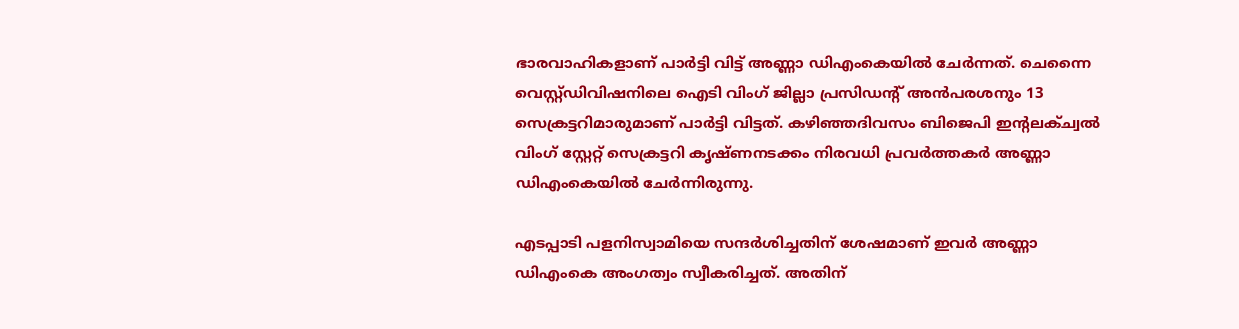ഭാരവാഹികളാണ് പാർട്ടി വിട്ട് അണ്ണാ ഡിഎംകെയിൽ ചേർന്നത്. ചെന്നൈ വെസ്റ്റ്ഡിവിഷനിലെ ഐടി വിംഗ് ജില്ലാ പ്രസിഡന്റ് അൻപരശനും 13 സെക്രട്ടറിമാരുമാണ് പാർട്ടി വിട്ടത്. കഴിഞ്ഞദിവസം ബിജെപി ഇന്റലക്ച്വൽ വിംഗ് സ്റ്റേറ്റ് സെക്രട്ടറി കൃഷ്ണനടക്കം നിരവധി പ്രവർത്തകർ അണ്ണാ ഡിഎംകെയിൽ ചേർന്നിരുന്നു.

എടപ്പാടി പളനിസ്വാമിയെ സന്ദർശിച്ചതിന് ശേഷമാണ് ഇവർ അണ്ണാ ഡിഎംകെ അംഗത്വം സ്വീകരിച്ചത്. അതിന്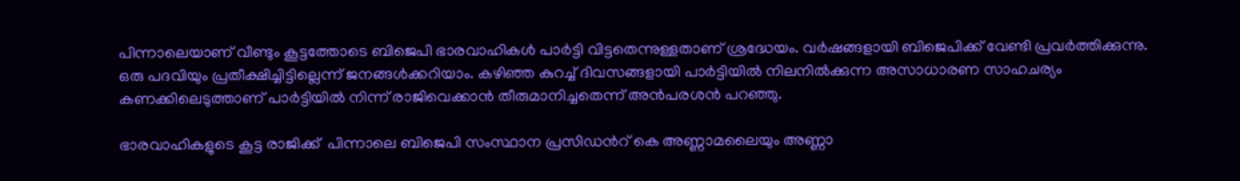പിന്നാലെയാണ് വീണ്ടും കൂട്ടത്തോടെ ബിജെപി ഭാരവാഹികൾ പാർട്ടി വിട്ടതെന്നുള്ളതാണ് ശ്രദ്ധേയം. വർഷങ്ങളായി ബിജെപിക്ക് വേണ്ടി പ്രവർത്തിക്കുന്നു. ഒരു പദവിയും പ്രതീക്ഷിച്ചിട്ടില്ലെന്ന് ജനങ്ങൾക്കറിയാം. കഴിഞ്ഞ കുറച്ച് ദിവസങ്ങളായി പാർട്ടിയിൽ നിലനിൽക്കുന്ന അസാധാരണ സാഹചര്യം കണക്കിലെടുത്താണ് പാർട്ടിയിൽ നിന്ന് രാജിവെക്കാൻ തീരുമാനിച്ചതെന്ന് അൻപരശൻ പറഞ്ഞു.

ഭാരവാഹികളുടെ കൂട്ട രാജിക്ക്  പിന്നാലെ ബിജെപി സംസ്ഥാന പ്രസിഡന്‍റ് കെ അണ്ണാമലൈയും അണ്ണാ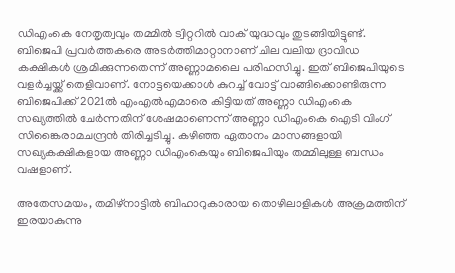ഡിഎംകെ നേതൃത്വവും തമ്മിൽ ട്വിറ്ററിൽ വാക് യുദ്ധവും തുടങ്ങിയിട്ടുണ്ട്. ബിജെപി പ്രവർത്തകരെ അടർത്തിമാറ്റാനാണ് ചില വലിയ ദ്രാവിഡ കക്ഷികൾ ശ്രമിക്കുന്നതെന്ന് അണ്ണാമലൈ പരിഹസിച്ചു. ഇത് ബിജെപിയുടെ വളർച്ചയ്ക്ക് തെളിവാണ്. നോട്ടയെക്കാൾ കുറച്ച് വോട്ട് വാങ്ങിക്കൊണ്ടിരുന്ന ബിജെപിക്ക് 2021ൽ എംഎൽഎമാരെ കിട്ടിയത് അണ്ണാ ഡിഎംകെ സഖ്യത്തിൽ ചേർന്നതിന് ശേഷമാണെന്ന് അണ്ണാ ഡിഎംകെ ഐടി വിംഗ് സിങ്കൈരാമചന്ദ്രൻ തിരിച്ചടിച്ചു. കഴിഞ്ഞ ഏതാനം മാസങ്ങളായി സഖ്യകക്ഷികളായ അണ്ണാ ഡിഎംകെയും ബിജെപിയും തമ്മിലുള്ള ബന്ധം വഷളാണ്.

അതേസമയം, തമിഴ്നാട്ടിൽ ബിഹാറുകാരായ തൊഴിലാളികൾ അക്രമത്തിന് ഇരയാകുന്നു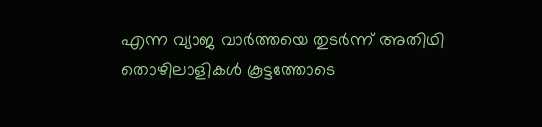എന്ന വ്യാജ വാർത്തയെ തുടർന്ന് അതിഥി തൊഴിലാളികൾ കൂട്ടത്തോടെ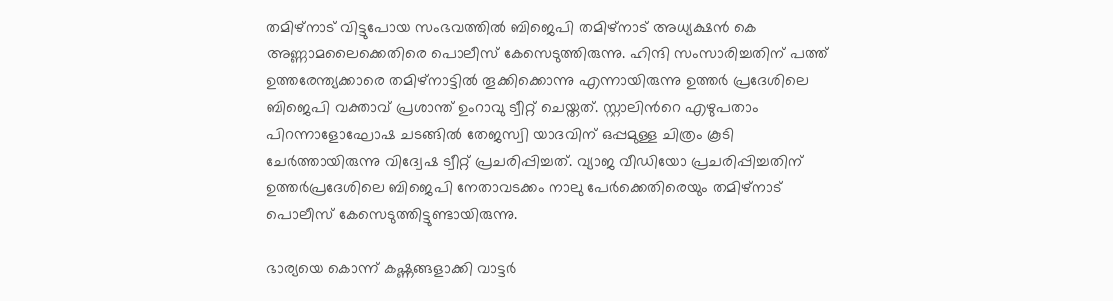തമിഴ്നാട് വിട്ടുപോയ സംഭവത്തില്‍ ബിജെപി തമിഴ്നാട് അധ്യക്ഷൻ കെ അണ്ണാമലൈക്കെതിരെ പൊലീസ് കേസെടുത്തിരുന്നു. ഹിന്ദി സംസാരിച്ചതിന് പത്ത് ഉത്തരേന്ത്യക്കാരെ തമിഴ്നാട്ടിൽ തൂക്കിക്കൊന്നു എന്നായിരുന്നു ഉത്തർ പ്രദേശിലെ ബിജെപി വക്താവ് പ്രശാന്ത് ഉംറാവു ട്വീറ്റ് ചെയ്തത്. സ്റ്റാലിന്‍റെ എഴുപതാം പിറന്നാളോഘോഷ ചടങ്ങിൽ തേജസ്വി യാദവിന് ഒപ്പമുള്ള ചിത്രം കൂടി ചേർത്തായിരുന്നു വിദ്വേഷ ട്വീറ്റ് പ്രചരിപ്പിച്ചത്. വ്യാജ വീഡിയോ പ്രചരിപ്പിച്ചതിന് ഉത്തർപ്രദേശിലെ ബിജെപി നേതാവടക്കം നാലു പേർക്കെതിരെയും തമിഴ്നാട് പൊലീസ് കേസെടുത്തിട്ടുണ്ടായിരുന്നു.

ഭാര്യയെ കൊന്ന് കഷ്ണങ്ങളാക്കി വാട്ടർ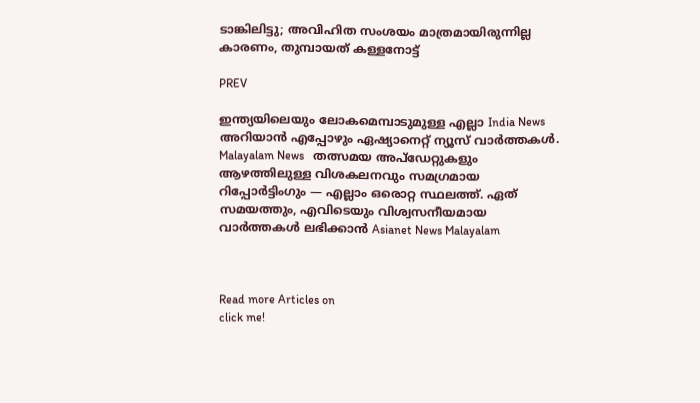ടാങ്കിലിട്ടു; അവിഹിത സംശയം മാത്രമായിരുന്നില്ല കാരണം, തുമ്പായത് കള്ളനോട്ട്

PREV

ഇന്ത്യയിലെയും ലോകമെമ്പാടുമുള്ള എല്ലാ India News അറിയാൻ എപ്പോഴും ഏഷ്യാനെറ്റ് ന്യൂസ് വാർത്തകൾ. Malayalam News   തത്സമയ അപ്‌ഡേറ്റുകളും ആഴത്തിലുള്ള വിശകലനവും സമഗ്രമായ റിപ്പോർട്ടിംഗും — എല്ലാം ഒരൊറ്റ സ്ഥലത്ത്. ഏത് സമയത്തും, എവിടെയും വിശ്വസനീയമായ വാർത്തകൾ ലഭിക്കാൻ Asianet News Malayalam



Read more Articles on
click me!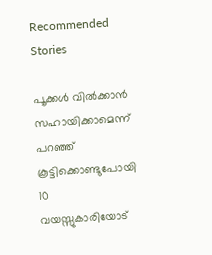Recommended Stories

പൂക്കൾ വിൽക്കാൻ സഹായിക്കാമെന്ന് പറഞ്ഞ് കൂട്ടിക്കൊണ്ടുപോയി 10 വയസ്സുകാരിയോട്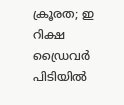ക്രൂരത; ഇ റിക്ഷ ഡ്രൈവർ പിടിയിൽ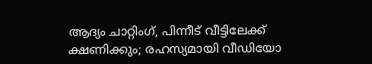ആദ്യം ചാറ്റിംഗ്, പിന്നീട് വീട്ടിലേക്ക് ക്ഷണിക്കും; രഹസ്യമായി വീഡിയോ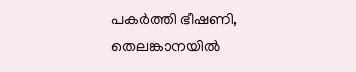പകർത്തി ഭീഷണി, തെലങ്കാനയിൽ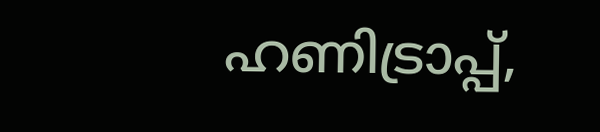ഹണിട്രാപ്പ്,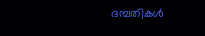ദമ്പതികൾ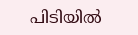പിടിയിൽ